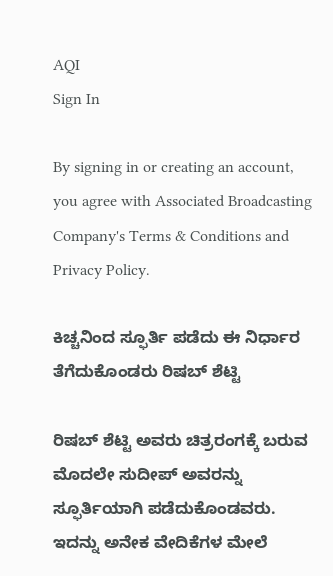AQI
Sign In

By signing in or creating an account, you agree with Associated Broadcasting Company's Terms & Conditions and Privacy Policy.

ಕಿಚ್ಚನಿಂದ ಸ್ಫೂರ್ತಿ ಪಡೆದು ಈ ನಿರ್ಧಾರ ತೆಗೆದುಕೊಂಡರು ರಿಷಬ್ ಶೆಟ್ಟಿ

ರಿಷಬ್ ಶೆಟ್ಟಿ ಅವರು ಚಿತ್ರರಂಗಕ್ಕೆ ಬರುವ ಮೊದಲೇ ಸುದೀಪ್ ಅವರನ್ನು ಸ್ಫೂರ್ತಿಯಾಗಿ ಪಡೆದುಕೊಂಡವರು. ಇದನ್ನು ಅನೇಕ ವೇದಿಕೆಗಳ ಮೇಲೆ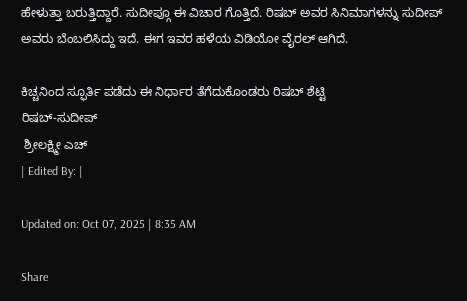ಹೇಳುತ್ತಾ ಬರುತ್ತಿದ್ದಾರೆ. ಸುದೀಪ್ಗೂ ಈ ವಿಚಾರ ಗೊತ್ತಿದೆ. ರಿಷಬ್ ಅವರ ಸಿನಿಮಾಗಳನ್ನು ಸುದೀಪ್ ಅವರು ಬೆಂಬಲಿಸಿದ್ದು ಇದೆ. ಈಗ ಇವರ ಹಳೆಯ ವಿಡಿಯೋ ವೈರಲ್ ಆಗಿದೆ.

ಕಿಚ್ಚನಿಂದ ಸ್ಫೂರ್ತಿ ಪಡೆದು ಈ ನಿರ್ಧಾರ ತೆಗೆದುಕೊಂಡರು ರಿಷಬ್ ಶೆಟ್ಟಿ
ರಿಷಬ್-ಸುದೀಪ್
 ಶ್ರೀಲಕ್ಷ್ಮೀ ಎಚ್
| Edited By: |

Updated on: Oct 07, 2025 | 8:35 AM

Share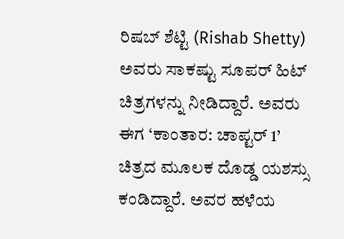ರಿಷಬ್ ಶೆಟ್ಟಿ (Rishab Shetty) ಅವರು ಸಾಕಷ್ಟು ಸೂಪರ್ ಹಿಟ್ ಚಿತ್ರಗಳನ್ನು ನೀಡಿದ್ದಾರೆ. ಅವರು ಈಗ ‘ಕಾಂತಾರ: ಚಾಪ್ಟರ್ 1’ ಚಿತ್ರದ ಮೂಲಕ ದೊಡ್ಡ ಯಶಸ್ಸು ಕಂಡಿದ್ದಾರೆ. ಅವರ ಹಳೆಯ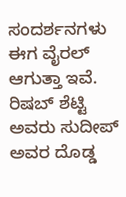ಸಂದರ್ಶನಗಳು ಈಗ ವೈರಲ್ ಆಗುತ್ತಾ ಇವೆ. ರಿಷಬ್ ಶೆಟ್ಟಿ ಅವರು ಸುದೀಪ್ ಅವರ ದೊಡ್ಡ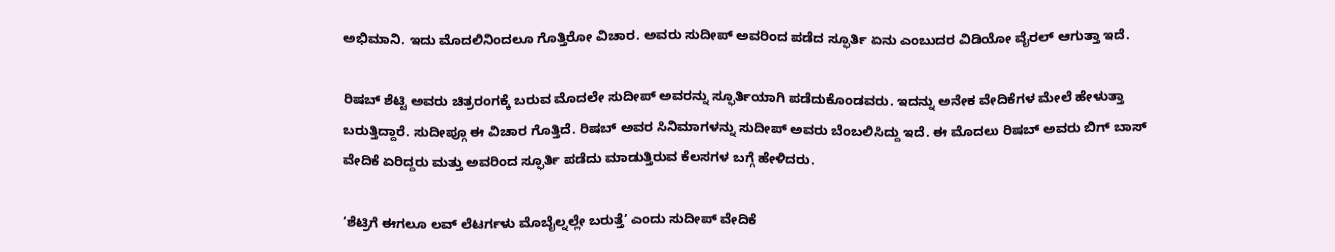ಅಭಿಮಾನಿ. ಇದು ಮೊದಲಿನಿಂದಲೂ ಗೊತ್ತಿರೋ ವಿಚಾರ. ಅವರು ಸುದೀಪ್ ಅವರಿಂದ ಪಡೆದ ಸ್ಫೂರ್ತಿ ಏನು ಎಂಬುದರ ವಿಡಿಯೋ ವೈರಲ್ ಆಗುತ್ತಾ ಇದೆ.

ರಿಷಬ್ ಶೆಟ್ಟಿ ಅವರು ಚಿತ್ರರಂಗಕ್ಕೆ ಬರುವ ಮೊದಲೇ ಸುದೀಪ್ ಅವರನ್ನು ಸ್ಫೂರ್ತಿಯಾಗಿ ಪಡೆದುಕೊಂಡವರು. ಇದನ್ನು ಅನೇಕ ವೇದಿಕೆಗಳ ಮೇಲೆ ಹೇಳುತ್ತಾ ಬರುತ್ತಿದ್ದಾರೆ. ಸುದೀಪ್ಗೂ ಈ ವಿಚಾರ ಗೊತ್ತಿದೆ. ರಿಷಬ್ ಅವರ ಸಿನಿಮಾಗಳನ್ನು ಸುದೀಪ್ ಅವರು ಬೆಂಬಲಿಸಿದ್ದು ಇದೆ. ಈ ಮೊದಲು ರಿಷಬ್ ಅವರು ಬಿಗ್ ಬಾಸ್ ವೇದಿಕೆ ಏರಿದ್ದರು ಮತ್ತು ಅವರಿಂದ ಸ್ಫೂರ್ತಿ ಪಡೆದು ಮಾಡುತ್ತಿರುವ ಕೆಲಸಗಳ ಬಗ್ಗೆ ಹೇಳಿದರು.

‘ಶೆಟ್ರಿಗೆ ಈಗಲೂ ಲವ್ ಲೆಟರ್ಗಳು ಮೊಬೈಲ್ನಲ್ಲೇ ಬರುತ್ತೆ’ ಎಂದು ಸುದೀಪ್ ವೇದಿಕೆ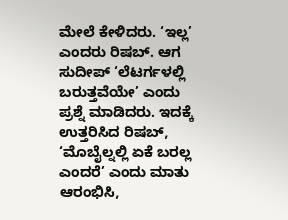ಮೇಲೆ ಕೇಳಿದರು. ‘ಇಲ್ಲ’ ಎಂದರು ರಿಷಬ್. ಆಗ ಸುದೀಪ್ ‘ಲೆಟರ್ಗಳಲ್ಲಿ ಬರುತ್ತವೆಯೇ’ ಎಂದು ಪ್ರಶ್ನೆ ಮಾಡಿದರು. ಇದಕ್ಕೆ ಉತ್ತರಿಸಿದ ರಿಷಬ್, ‘ಮೊಬೈಲ್ನಲ್ಲಿ ಏಕೆ ಬರಲ್ಲ ಎಂದರೆ’ ಎಂದು ಮಾತು ಆರಂಭಿಸಿ,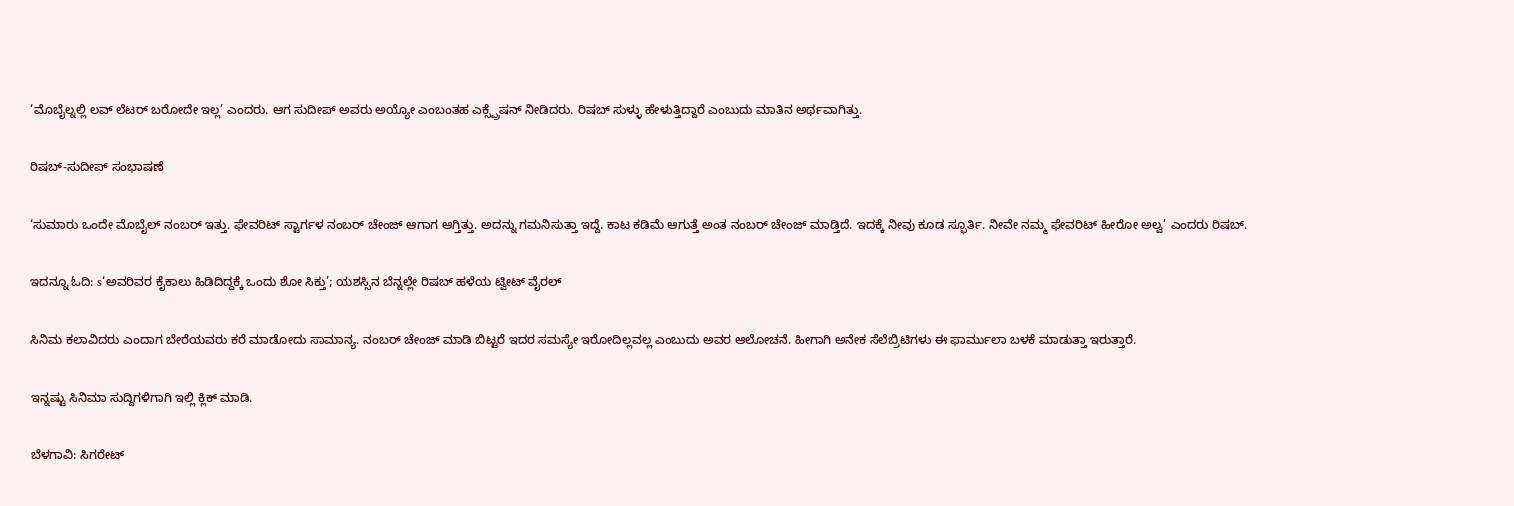‘ಮೊಬೈಲ್ನಲ್ಲಿ ಲವ್ ಲೆಟರ್ ಬರೋದೇ ಇಲ್ಲ’ ಎಂದರು. ಆಗ ಸುದೀಪ್ ಅವರು ಅಯ್ಯೋ ಎಂಬಂತಹ ಎಕ್ಸ್ಪ್ರೆಷನ್ ನೀಡಿದರು. ರಿಷಬ್ ಸುಳ್ಳು ಹೇಳುತ್ತಿದ್ದಾರೆ ಎಂಬುದು ಮಾತಿನ ಅರ್ಥವಾಗಿತ್ತು.

ರಿಷಬ್-ಸುದೀಪ್ ಸಂಭಾಷಣೆ

‘ಸುಮಾರು ಒಂದೇ ಮೊಬೈಲ್ ನಂಬರ್ ಇತ್ತು. ಫೇವರಿಟ್ ಸ್ಟಾರ್ಗಳ ನಂಬರ್ ಚೇಂಜ್ ಆಗಾಗ ಆಗ್ತಿತ್ತು. ಅದನ್ನು ಗಮನಿಸುತ್ತಾ ಇದ್ದೆ. ಕಾಟ ಕಡಿಮೆ ಆಗುತ್ತೆ ಅಂತ ನಂಬರ್ ಚೇಂಜ್ ಮಾಡ್ತಿದೆ. ಇದಕ್ಕೆ ನೀವು ಕೂಡ ಸ್ಫೂರ್ತಿ. ನೀವೇ ನಮ್ಮ ಫೇವರಿಟ್ ಹೀರೋ ಅಲ್ವ’ ಎಂದರು ರಿಷಬ್.

ಇದನ್ನೂ ಓದಿ: s‘ಅವರಿವರ ಕೈಕಾಲು ಹಿಡಿದಿದ್ದಕ್ಕೆ ಒಂದು ಶೋ ಸಿಕ್ತು’; ಯಶಸ್ಸಿನ ಬೆನ್ನಲ್ಲೇ ರಿಷಬ್ ಹಳೆಯ ಟ್ವೀಟ್ ವೈರಲ್

ಸಿನಿಮ ಕಲಾವಿದರು ಎಂದಾಗ ಬೇರೆಯವರು ಕರೆ ಮಾಡೋದು ಸಾಮಾನ್ಯ. ನಂಬರ್ ಚೇಂಜ್ ಮಾಡಿ ಬಿಟ್ಟರೆ ಇದರ ಸಮಸ್ಯೇ ಇರೋದಿಲ್ಲವಲ್ಲ ಎಂಬುದು ಅವರ ಆಲೋಚನೆ. ಹೀಗಾಗಿ ಅನೇಕ ಸೆಲೆಬ್ರಿಟಿಗಳು ಈ ಫಾರ್ಮುಲಾ ಬಳಕೆ ಮಾಡುತ್ತಾ ಇರುತ್ತಾರೆ.

ಇನ್ನಷ್ಟು ಸಿನಿಮಾ ಸುದ್ದಿಗಳಿಗಾಗಿ ಇಲ್ಲಿ ಕ್ಲಿಕ್ ಮಾಡಿ.

ಬೆಳಗಾವಿ: ಸಿಗರೇಟ್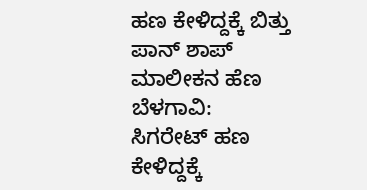ಹಣ ಕೇಳಿದ್ದಕ್ಕೆ ಬಿತ್ತು ಪಾನ್ ಶಾಪ್ ಮಾಲೀಕನ ಹೆಣ
ಬೆಳಗಾವಿ: ಸಿಗರೇಟ್ ಹಣ ಕೇಳಿದ್ದಕ್ಕೆ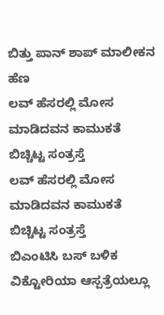ಬಿತ್ತು ಪಾನ್ ಶಾಪ್ ಮಾಲೀಕನ ಹೆಣ
ಲವ್ ಹೆಸರಲ್ಲಿ ಮೋಸ ಮಾಡಿದವನ ಕಾಮುಕತೆ ಬಿಚ್ಚಿಟ್ಟ ಸಂತ್ರಸ್ತೆ
ಲವ್ ಹೆಸರಲ್ಲಿ ಮೋಸ ಮಾಡಿದವನ ಕಾಮುಕತೆ ಬಿಚ್ಚಿಟ್ಟ ಸಂತ್ರಸ್ತೆ
ಬಿಎಂಟಿಸಿ ಬಸ್ ಬಳಿಕ ವಿಕ್ಟೋರಿಯಾ ಆಸ್ಪತ್ರೆಯಲ್ಲೂ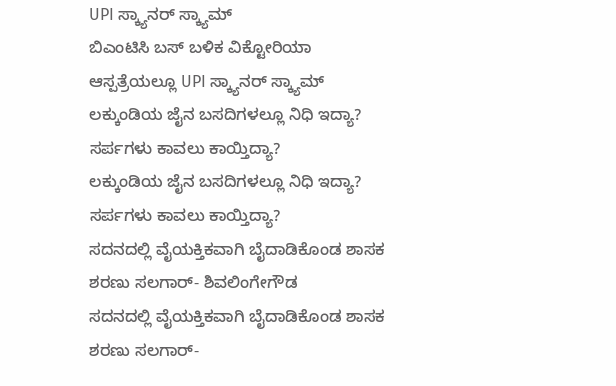UPI ಸ್ಕ್ಯಾನರ್ ಸ್ಕ್ಯಾಮ್
ಬಿಎಂಟಿಸಿ ಬಸ್ ಬಳಿಕ ವಿಕ್ಟೋರಿಯಾ ಆಸ್ಪತ್ರೆಯಲ್ಲೂ UPI ಸ್ಕ್ಯಾನರ್ ಸ್ಕ್ಯಾಮ್
ಲಕ್ಕುಂಡಿಯ ಜೈನ ಬಸದಿಗಳಲ್ಲೂ ನಿಧಿ ಇದ್ಯಾ? ಸರ್ಪಗಳು ಕಾವಲು ಕಾಯ್ತಿದ್ಯಾ?
ಲಕ್ಕುಂಡಿಯ ಜೈನ ಬಸದಿಗಳಲ್ಲೂ ನಿಧಿ ಇದ್ಯಾ? ಸರ್ಪಗಳು ಕಾವಲು ಕಾಯ್ತಿದ್ಯಾ?
ಸದನದಲ್ಲಿ ವೈಯಕ್ತಿಕವಾಗಿ ಬೈದಾಡಿಕೊಂಡ ಶಾಸಕ ಶರಣು ಸಲಗಾರ್- ಶಿವಲಿಂಗೇಗೌಡ
ಸದನದಲ್ಲಿ ವೈಯಕ್ತಿಕವಾಗಿ ಬೈದಾಡಿಕೊಂಡ ಶಾಸಕ ಶರಣು ಸಲಗಾರ್-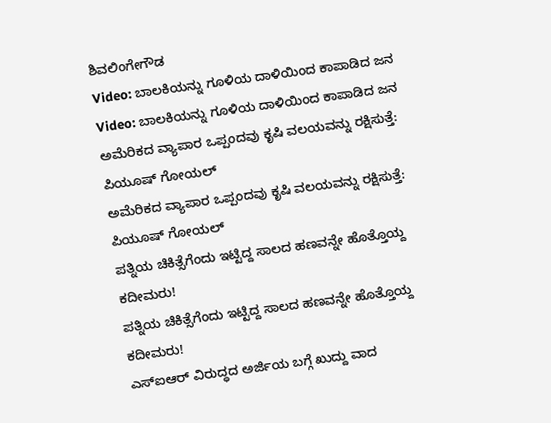ಶಿವಲಿಂಗೇಗೌಡ
Video: ಬಾಲಕಿಯನ್ನು ಗೂಳಿಯ ದಾಳಿಯಿಂದ ಕಾಪಾಡಿದ ಜನ
Video: ಬಾಲಕಿಯನ್ನು ಗೂಳಿಯ ದಾಳಿಯಿಂದ ಕಾಪಾಡಿದ ಜನ
ಅಮೆರಿಕದ ವ್ಯಾಪಾರ ಒಪ್ಪಂದವು ಕೃಷಿ ವಲಯವನ್ನು ರಕ್ಷಿಸುತ್ತೆ: ಪಿಯೂಷ್ ಗೋಯಲ್
ಅಮೆರಿಕದ ವ್ಯಾಪಾರ ಒಪ್ಪಂದವು ಕೃಷಿ ವಲಯವನ್ನು ರಕ್ಷಿಸುತ್ತೆ: ಪಿಯೂಷ್ ಗೋಯಲ್
ಪತ್ನಿಯ ಚಿಕಿತ್ಸೆಗೆಂದು ಇಟ್ಟಿದ್ದ ಸಾಲದ ಹಣವನ್ನೇ ಹೊತ್ತೊಯ್ದ ಕದೀಮರು!
ಪತ್ನಿಯ ಚಿಕಿತ್ಸೆಗೆಂದು ಇಟ್ಟಿದ್ದ ಸಾಲದ ಹಣವನ್ನೇ ಹೊತ್ತೊಯ್ದ ಕದೀಮರು!
ಎಸ್ಐಆರ್ ವಿರುದ್ಧದ ಅರ್ಜಿಯ ಬಗ್ಗೆ ಖುದ್ದು ವಾದ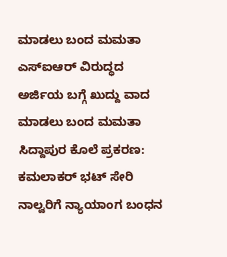ಮಾಡಲು ಬಂದ ಮಮತಾ
ಎಸ್ಐಆರ್ ವಿರುದ್ಧದ ಅರ್ಜಿಯ ಬಗ್ಗೆ ಖುದ್ದು ವಾದ ಮಾಡಲು ಬಂದ ಮಮತಾ
ಸಿದ್ದಾಪುರ ಕೊಲೆ ಪ್ರಕರಣ: ಕಮಲಾಕರ್ ಭಟ್ ಸೇರಿ ನಾಲ್ವರಿಗೆ ನ್ಯಾಯಾಂಗ ಬಂಧನ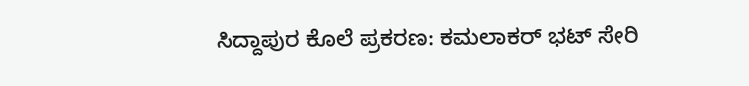ಸಿದ್ದಾಪುರ ಕೊಲೆ ಪ್ರಕರಣ: ಕಮಲಾಕರ್ ಭಟ್ ಸೇರಿ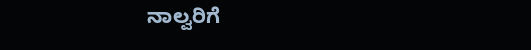ನಾಲ್ವರಿಗೆ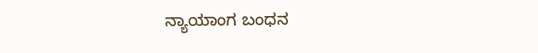ನ್ಯಾಯಾಂಗ ಬಂಧನ